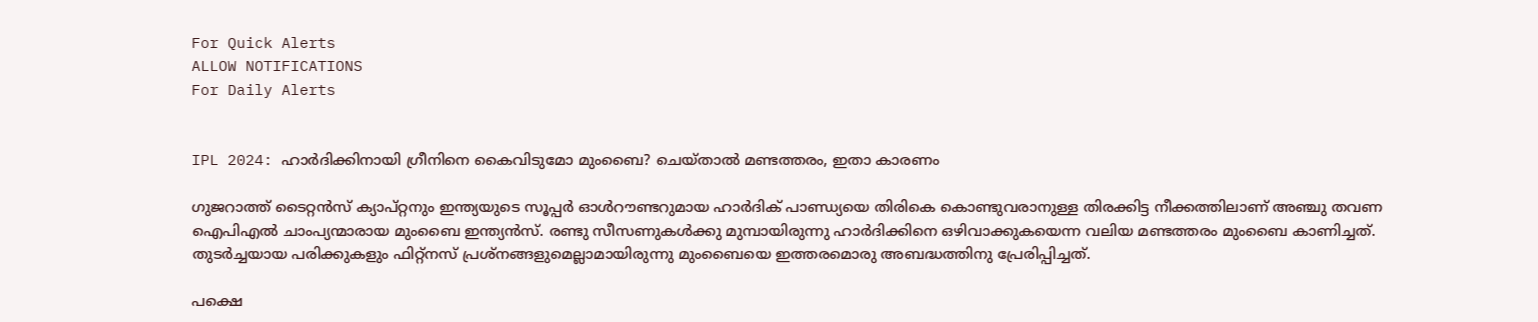For Quick Alerts
ALLOW NOTIFICATIONS
For Daily Alerts


IPL 2024: ഹാര്‍ദിക്കിനായി ഗ്രീനിനെ കൈവിടുമോ മുംബൈ? ചെയ്താല്‍ മണ്ടത്തരം, ഇതാ കാരണം

ഗുജറാത്ത് ടൈറ്റന്‍സ് ക്യാപ്റ്റനും ഇന്ത്യയുടെ സൂപ്പര്‍ ഓള്‍റൗണ്ടറുമായ ഹാര്‍ദിക് പാണ്ഡ്യയെ തിരികെ കൊണ്ടുവരാനുള്ള തിരക്കിട്ട നീക്കത്തിലാണ് അഞ്ചു തവണ ഐപിഎല്‍ ചാംപ്യന്മാരായ മുംബൈ ഇന്ത്യന്‍സ്. രണ്ടു സീസണുകള്‍ക്കു മുമ്പായിരുന്നു ഹാര്‍ദിക്കിനെ ഒഴിവാക്കുകയെന്ന വലിയ മണ്ടത്തരം മുംബൈ കാണിച്ചത്. തുടര്‍ച്ചയായ പരിക്കുകളും ഫിറ്റ്‌നസ് പ്രശ്‌നങ്ങളുമെല്ലാമായിരുന്നു മുംബൈയെ ഇത്തരമൊരു അബദ്ധത്തിനു പ്രേരിപ്പിച്ചത്.

പക്ഷെ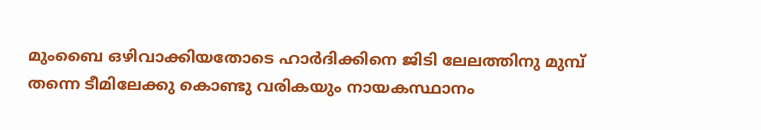മുംബൈ ഒഴിവാക്കിയതോടെ ഹാര്‍ദിക്കിനെ ജിടി ലേലത്തിനു മുമ്പ് തന്നെ ടീമിലേക്കു കൊണ്ടു വരികയും നായകസ്ഥാനം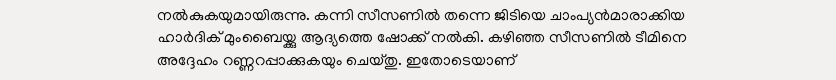നല്‍കുകയുമായിരുന്നു. കന്നി സീസണില്‍ തന്നെ ജിടിയെ ചാംപ്യന്‍മാരാക്കിയ ഹാര്‍ദിക് മുംബൈയ്ക്കു ആദ്യത്തെ ഷോക്ക് നല്‍കി. കഴിഞ്ഞ സീസണില്‍ ടീമിനെ അദ്ദേഹം റണ്ണറപ്പാക്കുകയും ചെയ്തു. ഇതോടെയാണ്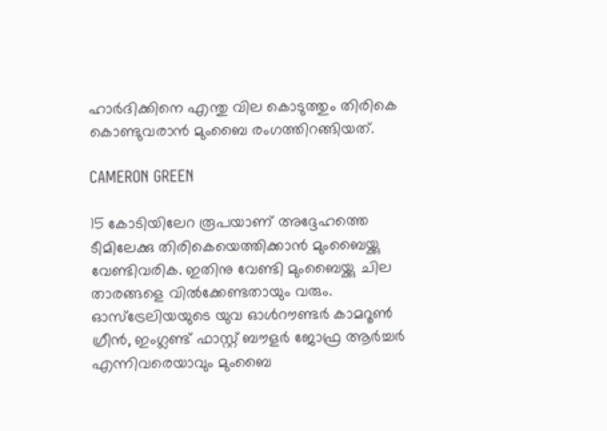ഹാര്‍ദിക്കിനെ എന്തു വില കൊടുത്തും തിരികെ കൊണ്ടുവരാന്‍ മുംബൈ രംഗത്തിറങ്ങിയത്.

CAMERON GREEN

15 കോടിയിലേറ രൂപയാണ് അദ്ദേഹത്തെ ടീമിലേക്കു തിരികെയെത്തിക്കാന്‍ മുംബൈയ്ക്കു വേണ്ടിവരിക. ഇതിനു വേണ്ടി മുംബൈയ്ക്കു ചില താരങ്ങളെ വില്‍ക്കേണ്ടതായും വരും. ഓസ്‌ട്രേലിയയുടെ യുവ ഓള്‍റൗണ്ടര്‍ കാമറൂണ്‍ ഗ്രീന്‍, ഇംഗ്ലണ്ട് ഫാസ്റ്റ് ബൗളര്‍ ജോഫ്ര ആര്‍ച്ചര്‍ എന്നിവരെയാവും മുംബൈ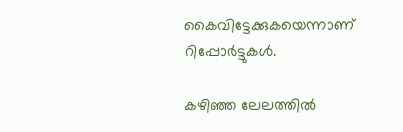കൈവിട്ടേക്കുകയെന്നാണ് റിപ്പോര്‍ട്ടുകള്‍.

കഴിഞ്ഞ ലേലത്തില്‍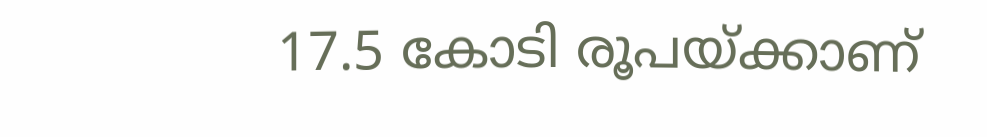17.5 കോടി രൂപയ്ക്കാണ്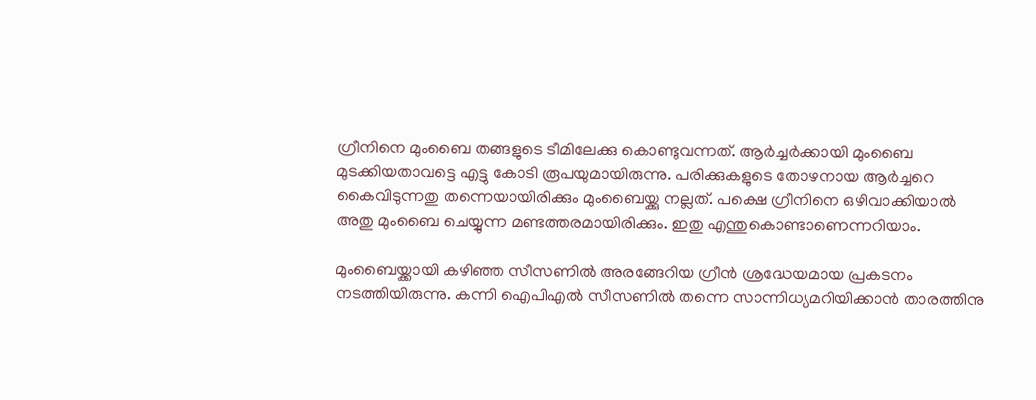ഗ്രീനിനെ മുംബൈ തങ്ങളുടെ ടീമിലേക്കു കൊണ്ടുവന്നത്. ആര്‍ച്ചര്‍ക്കായി മുംബൈ മുടക്കിയതാവട്ടെ എട്ടു കോടി രൂപയുമായിരുന്നു. പരിക്കുകളുടെ തോഴനായ ആര്‍ച്ചറെ കൈവിടുന്നതു തന്നെയായിരിക്കും മുംബൈയ്ക്കു നല്ലത്. പക്ഷെ ഗ്രീനിനെ ഒഴിവാക്കിയാല്‍ അതു മുംബൈ ചെയ്യുന്ന മണ്ടത്തരമായിരിക്കും. ഇതു എന്തുകൊണ്ടാണെന്നറിയാം.

മുംബൈയ്ക്കായി കഴിഞ്ഞ സീസണില്‍ അരങ്ങേറിയ ഗ്രീന്‍ ശ്രദ്ധേയമായ പ്രകടനം നടത്തിയിരുന്നു. കന്നി ഐപിഎല്‍ സീസണില്‍ തന്നെ സാന്നിധ്യമറിയിക്കാന്‍ താരത്തിനു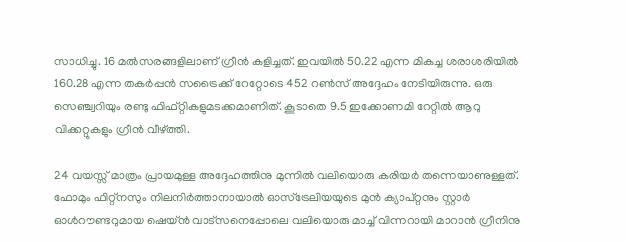സാധിച്ചു. 16 മല്‍സരങ്ങളിലാണ് ഗ്രീന്‍ കളിച്ചത്. ഇവയില്‍ 50.22 എന്ന മികച്ച ശരാശരിയില്‍ 160.28 എന്ന തകര്‍പ്പന്‍ സട്രൈക്ക് റേറ്റോടെ 452 റണ്‍സ് അദ്ദേഹം നേടിയിരുന്നു. ഒരു സെഞ്ച്വറിയും രണ്ടു ഫിഫ്റ്റികളുമടക്കമാണിത്. കൂടാതെ 9.5 ഇക്കോണമി റേറ്റില്‍ ആറു വിക്കറ്റുകളും ഗ്രീന്‍ വീഴ്ത്തി.

24 വയസ്സ് മാത്രം പ്രായമുള്ള അദ്ദേഹത്തിനു മുന്നില്‍ വലിയൊരു കരിയര്‍ തന്നെയാണുള്ളത്. ഫോമും ഫിറ്റ്‌നസും നിലനിര്‍ത്താനായാല്‍ ഓസ്‌ട്രേലിയയുടെ മുന്‍ ക്യാപ്റ്റനും സ്റ്റാര്‍ ഓള്‍റൗണ്ടറുമായ ഷെയ്ന്‍ വാട്‌സനെപ്പോലെ വലിയൊരു മാച്ച് വിന്നറായി മാറാന്‍ ഗ്രീനിനു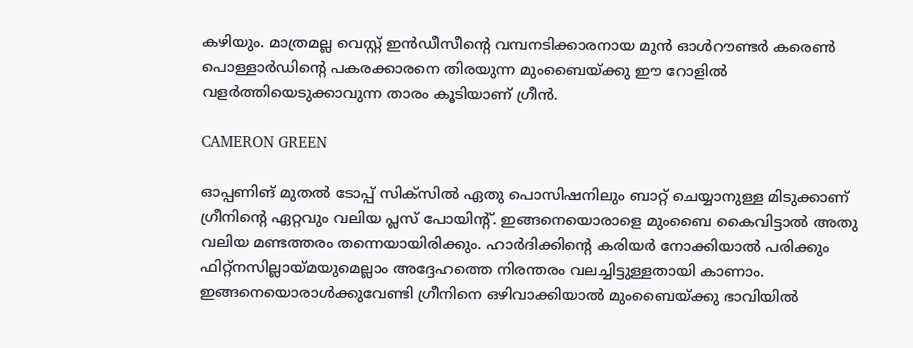കഴിയും. മാത്രമല്ല വെസ്റ്റ് ഇന്‍ഡീസീന്റെ വമ്പനടിക്കാരനായ മുന്‍ ഓള്‍റൗണ്ടര്‍ കരെണ്‍ പൊള്ളാര്‍ഡിന്റെ പകരക്കാരനെ തിരയുന്ന മുംബൈയ്ക്കു ഈ റോളില്‍ വളര്‍ത്തിയെടുക്കാവുന്ന താരം കൂടിയാണ് ഗ്രീന്‍.

CAMERON GREEN

ഓപ്പണിങ് മുതല്‍ ടോപ്പ് സിക്‌സില്‍ ഏതു പൊസിഷനിലും ബാറ്റ് ചെയ്യാനുള്ള മിടുക്കാണ് ഗ്രീനിന്റെ ഏറ്റവും വലിയ പ്ലസ് പോയിന്റ്. ഇങ്ങനെയൊരാളെ മുംബൈ കൈവിട്ടാല്‍ അതു വലിയ മണ്ടത്തരം തന്നെയായിരിക്കും. ഹാര്‍ദിക്കിന്റെ കരിയര്‍ നോക്കിയാല്‍ പരിക്കും ഫിറ്റ്‌നസില്ലായ്മയുമെല്ലാം അദ്ദേഹത്തെ നിരന്തരം വലച്ചിട്ടുള്ളതായി കാണാം. ഇങ്ങനെയൊരാള്‍ക്കുവേണ്ടി ഗ്രീനിനെ ഒഴിവാക്കിയാല്‍ മുംബൈയ്ക്കു ഭാവിയില്‍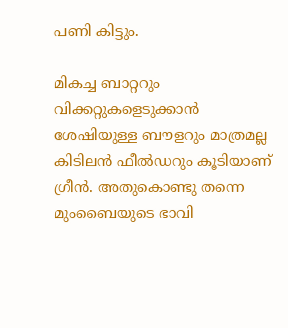പണി കിട്ടും.

മികച്ച ബാറ്ററും വിക്കറ്റുകളെടുക്കാന്‍ ശേഷിയുള്ള ബൗളറും മാത്രമല്ല കിടിലന്‍ ഫീല്‍ഡറും കൂടിയാണ് ഗ്രീന്‍. അതുകൊണ്ടു തന്നെ മുംബൈയുടെ ഭാവി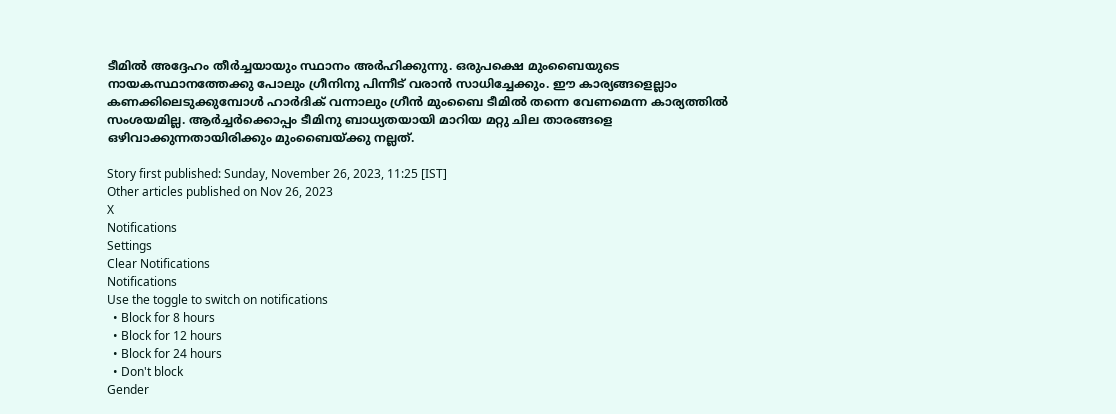ടീമില്‍ അദ്ദേഹം തീര്‍ച്ചയായും സ്ഥാനം അര്‍ഹിക്കുന്നു. ഒരുപക്ഷെ മുംബൈയുടെ നായകസ്ഥാനത്തേക്കു പോലും ഗ്രീനിനു പിന്നീട് വരാന്‍ സാധിച്ചേക്കും. ഈ കാര്യങ്ങളെല്ലാം കണക്കിലെടുക്കുമ്പോള്‍ ഹാര്‍ദിക് വന്നാലും ഗ്രീന്‍ മുംബൈ ടീമില്‍ തന്നെ വേണമെന്ന കാര്യത്തില്‍ സംശയമില്ല. ആര്‍ച്ചര്‍ക്കൊപ്പം ടീമിനു ബാധ്യതയായി മാറിയ മറ്റു ചില താരങ്ങളെ ഒഴിവാക്കുന്നതായിരിക്കും മുംബൈയ്ക്കു നല്ലത്.

Story first published: Sunday, November 26, 2023, 11:25 [IST]
Other articles published on Nov 26, 2023
X
Notifications
Settings
Clear Notifications
Notifications
Use the toggle to switch on notifications
  • Block for 8 hours
  • Block for 12 hours
  • Block for 24 hours
  • Don't block
Gender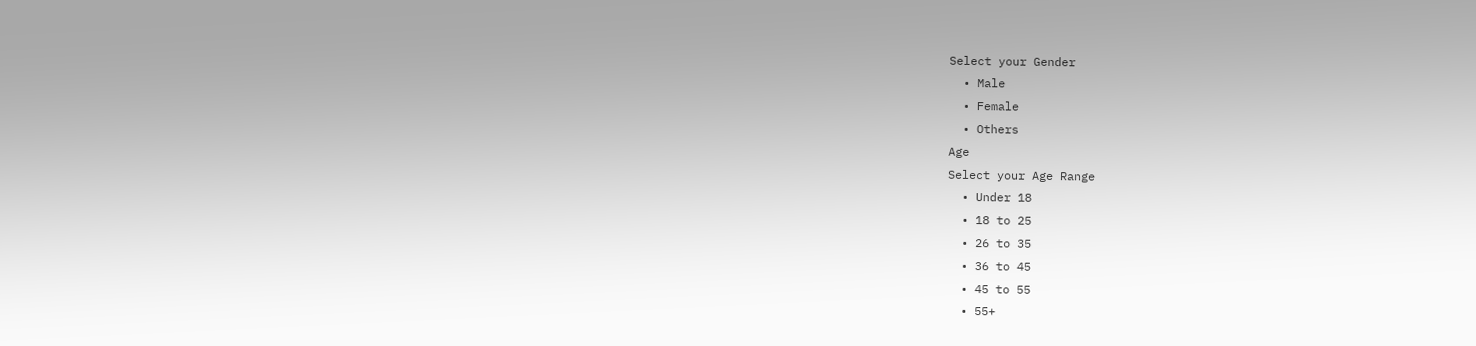Select your Gender
  • Male
  • Female
  • Others
Age
Select your Age Range
  • Under 18
  • 18 to 25
  • 26 to 35
  • 36 to 45
  • 45 to 55
  • 55+